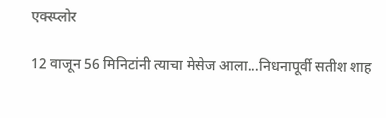एक्स्प्लोर

12 वाजून 56 मिनिटांनी त्याचा मेसेज आला...निधनापूर्वी सतीश शाह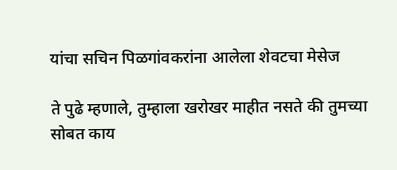यांचा सचिन पिळगांवकरांना आलेला शेवटचा मेसेज

ते पुढे म्हणाले, तुम्हाला खरोखर माहीत नसते की तुमच्या सोबत काय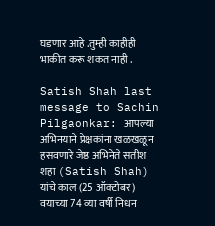घडणार आहे .तुम्ही काहीही भाकीत करू शकत नाही .

Satish Shah last message to Sachin Pilgaonkar: आपल्या अभिनयाने प्रेक्षकांना खळखळून हसवणारे जेष्ठ अभिनेते सतीश शहा (Satish Shah) यांचे काल (25 ऑक्टोबर) वयाच्या 74 व्या वर्षी निधन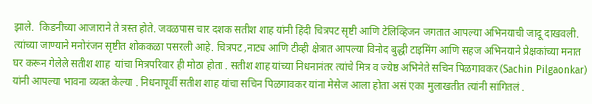झाले.  किडनीच्या आजाराने ते त्रस्त होते. जवळपास चार दशक सतीश शाह यांनी हिंदी चित्रपट सृष्टी आणि टेलिव्हिजन जगतात आपल्या अभिनयाची जादू दाखवली. त्यांच्या जाण्याने मनोरंजन सृष्टीत शोककळा पसरली आहे. चित्रपट ,नाट्य आणि टीव्ही क्षेत्रात आपल्या विनोद बुद्धी टाइमिंग आणि सहज अभिनयाने प्रेक्षकांच्या मनात घर करून गेलेले सतीश शाह  यांचा मित्रपरिवार ही मोठा होता . सतीश शाह यांच्या निधनानंतर त्यांचे मित्र व ज्येष्ठ अभिनेते सचिन पिळगावकर (Sachin Pilgaonkar) यांनी आपल्या भावना व्यक्त केल्या . निधनापूर्वी सतीश शाह यांचा सचिन पिळगावकर यांना मेसेज आला होता असं एका मुलाखतीत त्यांनी सांगितलं .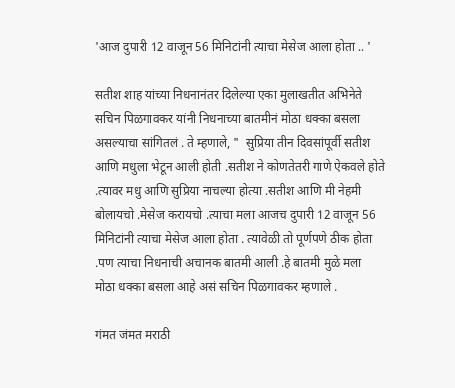'आज दुपारी 12 वाजून 56 मिनिटांनी त्याचा मेसेज आला होता .. '

सतीश शाह यांच्या निधनानंतर दिलेल्या एका मुलाखतीत अभिनेते सचिन पिळगावकर यांनी निधनाच्या बातमीनं मोठा धक्का बसला असल्याचा सांगितलं . ते म्हणाले, "  सुप्रिया तीन दिवसांपूर्वी सतीश आणि मधुला भेटून आली होती .सतीश ने कोणतेतरी गाणे ऐकवले होते .त्यावर मधु आणि सुप्रिया नाचल्या होत्या .सतीश आणि मी नेहमी बोलायचो .मेसेज करायचो .त्याचा मला आजच दुपारी 12 वाजून 56 मिनिटांनी त्याचा मेसेज आला होता . त्यावेळी तो पूर्णपणे ठीक होता .पण त्याचा निधनाची अचानक बातमी आली .हे बातमी मुळे मला मोठा धक्का बसला आहे असं सचिन पिळगावकर म्हणाले .

गंमत जंमत मराठी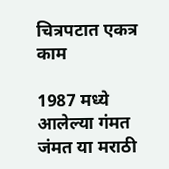चित्रपटात एकत्र काम

1987 मध्ये आलेल्या गंमत जंमत या मराठी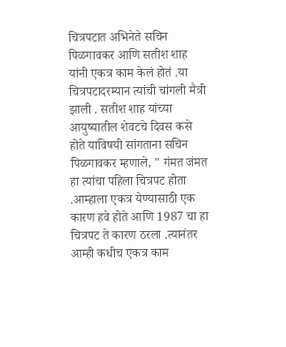चित्रपटात अभिनेते सचिन पिळगावकर आणि सतीश शाह यांनी एकत्र काम केलं होतं .या चित्रपटादरम्यान त्यांची चांगली मैत्री झाली . सतीश शाह यांच्या आयुष्यातील शेवटचे दिवस कसे होते याविषयी सांगताना सचिन पिळगावकर म्हणाले, " गंमत जंमत हा त्यांचा पहिला चित्रपट होता .आम्हाला एकत्र येण्यासाठी एक कारण हवे होते आणि 1987 चा हा चित्रपट ते कारण ठरला .त्यानंतर आम्ही कधीच एकत्र काम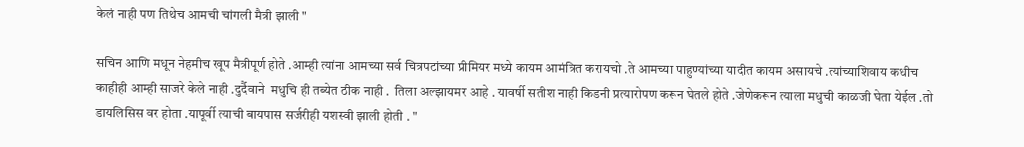केलं नाही पण तिथेच आमची चांगली मैत्री झाली "

सचिन आणि मधून नेहमीच खूप मैत्रीपूर्ण होते .आम्ही त्यांना आमच्या सर्व चित्रपटांच्या प्रीमियर मध्ये कायम आमंत्रित करायचो .ते आमच्या पाहुण्यांच्या यादीत कायम असायचे .त्यांच्याशिवाय कधीच काहीही आम्ही साजरे केले नाही .दुर्दैवाने  मधुचि ही तब्येत ठीक नाही .  तिला अल्झायमर आहे . यावर्षी सतीश नाही किडनी प्रत्यारोपण करून घेतले होते .जेणेकरून त्याला मधुची काळजी घेता येईल .तो डायलिसिस वर होता .यापूर्वी त्याची बायपास सर्जरीही यशस्वी झाली होती . "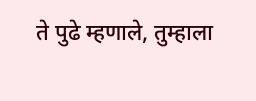ते पुढे म्हणाले, तुम्हाला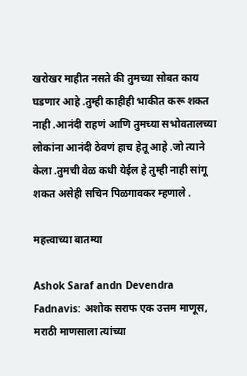खरोखर माहीत नसते की तुमच्या सोबत काय घडणार आहे .तुम्ही काहीही भाकीत करू शकत नाही .आनंदी राहणं आणि तुमच्या सभोवतालच्या लोकांना आनंदी ठेवणं हाच हेतू आहे .जो त्याने केला .तुमची वेळ कधी येईल हे तुम्ही नाही सांगू शकत असेही सचिन पिळगावकर म्हणाले .

महत्त्वाच्या बातम्या

Ashok Saraf andn Devendra Fadnavis: अशोक सराफ एक उत्तम माणूस, मराठी माणसाला त्यांच्या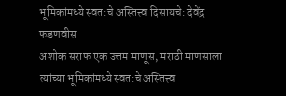भूमिकांमध्ये स्वत:चे अस्तित्त्व दिसायचे: देवेंद्र फडणवीस
अशोक सराफ एक उत्तम माणूस, मराठी माणसाला त्यांच्या भूमिकांमध्ये स्वत:चे अस्तित्त्व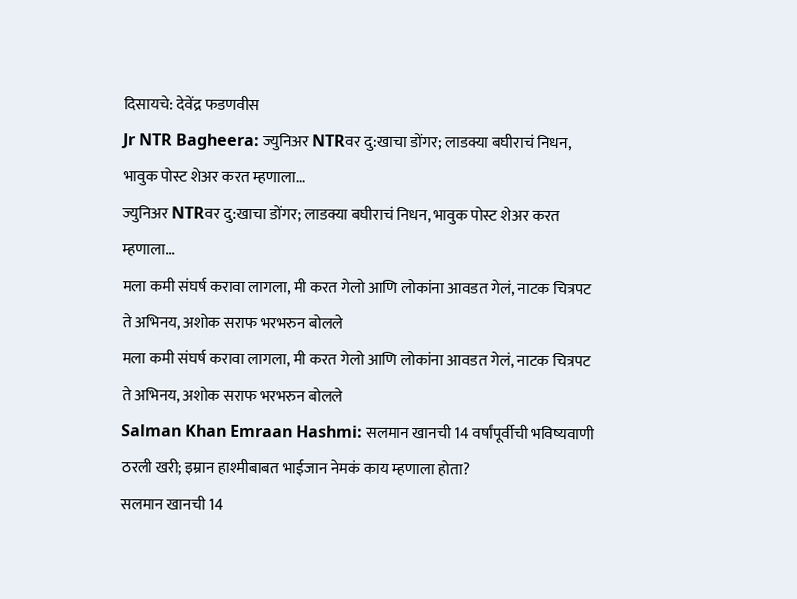दिसायचे: देवेंद्र फडणवीस
Jr NTR Bagheera: ज्युनिअर NTRवर दु:खाचा डोंगर; लाडक्या बघीराचं निधन, भावुक पोस्ट शेअर करत म्हणाला...
ज्युनिअर NTRवर दु:खाचा डोंगर; लाडक्या बघीराचं निधन, भावुक पोस्ट शेअर करत म्हणाला...
मला कमी संघर्ष करावा लागला, मी करत गेलो आणि लोकांना आवडत गेलं, नाटक चित्रपट ते अभिनय, अशोक सराफ भरभरुन बोलले
मला कमी संघर्ष करावा लागला, मी करत गेलो आणि लोकांना आवडत गेलं, नाटक चित्रपट ते अभिनय, अशोक सराफ भरभरुन बोलले
Salman Khan Emraan Hashmi: सलमान खानची 14 वर्षांपूर्वीची भविष्यवाणी ठरली खरी; इम्रान हाश्मीबाबत भाईजान नेमकं काय म्हणाला होता?
सलमान खानची 14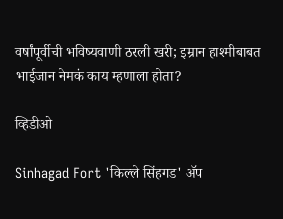वर्षांपूर्वीची भविष्यवाणी ठरली खरी; इम्रान हाश्मीबाबत भाईजान नेमकं काय म्हणाला होता?

व्हिडीओ

Sinhagad Fort 'किल्ले सिंहगड' ॲप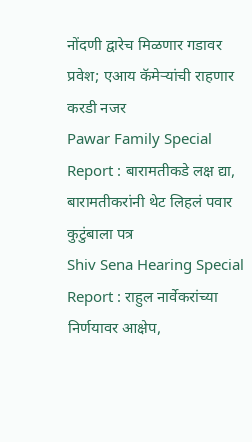नोंदणी द्वारेच मिळणार गडावर प्रवेश; एआय कॅमेऱ्यांची राहणार करडी नजर
Pawar Family Special Report : बारामतीकडे लक्ष द्या, बारामतीकरांनी थेट लिहलं पवार कुटुंबाला पत्र
Shiv Sena Hearing Special Report : राहुल नार्वेकरांच्या निर्णयावर आक्षेप,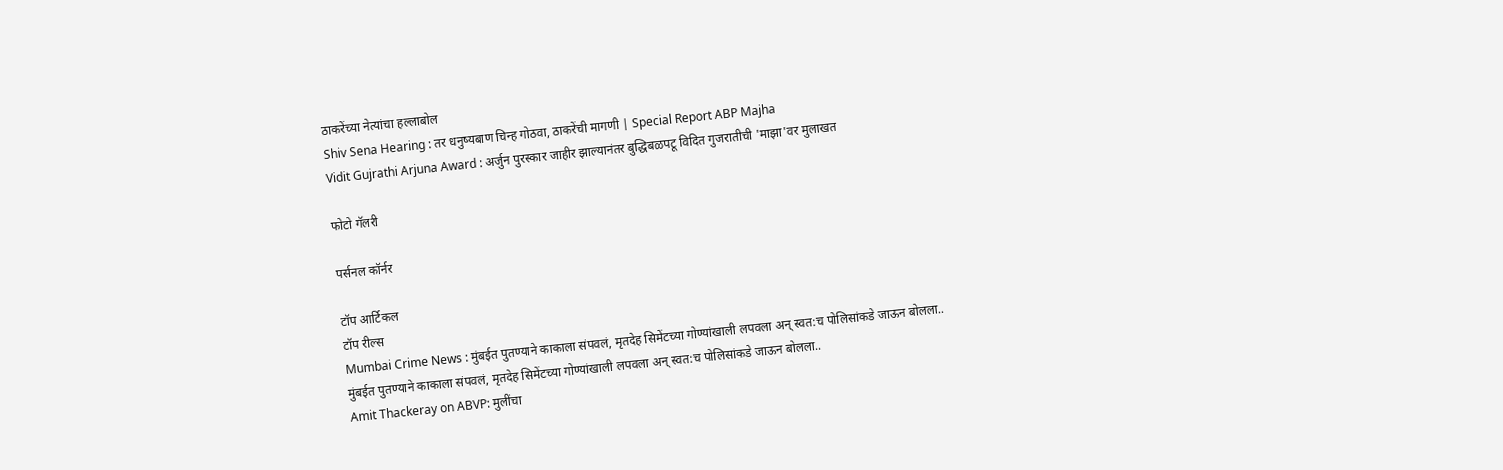ठाकरेंच्या नेत्यांचा हल्लाबोल
Shiv Sena Hearing : तर धनुष्यबाण चिन्ह गोठवा, ठाकरेंची मागणी | Special Report ABP Majha
Vidit Gujrathi Arjuna Award : अर्जुन पुरस्कार जाहीर झाल्यानंतर बुद्धिबळपटू विदित गुजरातीची 'माझा'वर मुलाखत

फोटो गॅलरी

पर्सनल कॉर्नर

टॉप आर्टिकल
टॉप रील्स
Mumbai Crime News : मुंबईत पुतण्याने काकाला संपवलं, मृतदेह सिमेंटच्या गोण्यांखाली लपवला अन् स्वत:च पोलिसांकडे जाऊन बोलला..
मुंबईत पुतण्याने काकाला संपवलं, मृतदेह सिमेंटच्या गोण्यांखाली लपवला अन् स्वत:च पोलिसांकडे जाऊन बोलला..
Amit Thackeray on ABVP: मुलींचा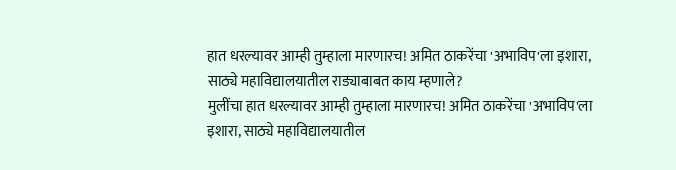हात धरल्यावर आम्ही तुम्हाला मारणारच! अमित ठाकरेंचा 'अभाविप'ला इशारा, साठ्ये महाविद्यालयातील राड्याबाबत काय म्हणाले?
मुलींचा हात धरल्यावर आम्ही तुम्हाला मारणारच! अमित ठाकरेंचा 'अभाविप'ला इशारा, साठ्ये महाविद्यालयातील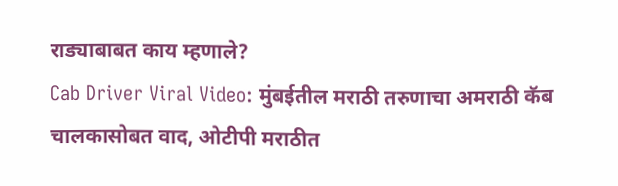राड्याबाबत काय म्हणाले?
Cab Driver Viral Video: मुंबईतील मराठी तरुणाचा अमराठी कॅब चालकासोबत वाद, ओटीपी मराठीत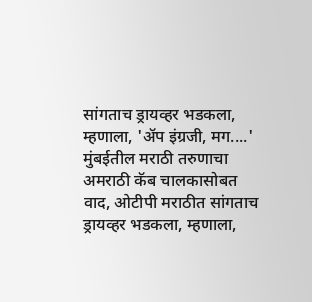सांगताच ड्रायव्हर भडकला, म्हणाला, 'अ‍ॅप इंग्रजी, मग....'
मुंबईतील मराठी तरुणाचा अमराठी कॅब चालकासोबत वाद, ओटीपी मराठीत सांगताच ड्रायव्हर भडकला, म्हणाला,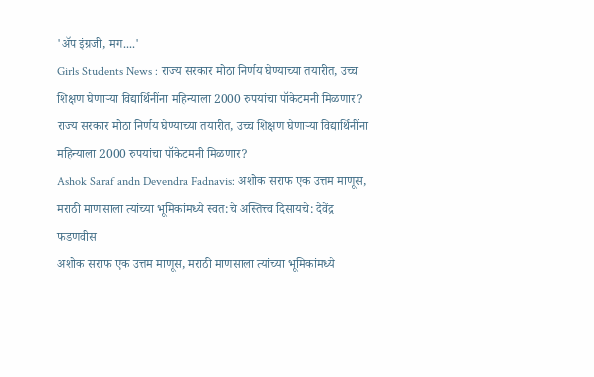'अ‍ॅप इंग्रजी, मग....'
Girls Students News : राज्य सरकार मोठा निर्णय घेण्याच्या तयारीत, उच्च शिक्षण घेणाऱ्या विद्यार्थिनींना महिन्याला 2000 रुपयांचा पॉकेटमनी मिळणार?
राज्य सरकार मोठा निर्णय घेण्याच्या तयारीत, उच्च शिक्षण घेणाऱ्या विद्यार्थिनींना महिन्याला 2000 रुपयांचा पॉकेटमनी मिळणार?
Ashok Saraf andn Devendra Fadnavis: अशोक सराफ एक उत्तम माणूस, मराठी माणसाला त्यांच्या भूमिकांमध्ये स्वत:चे अस्तित्त्व दिसायचे: देवेंद्र फडणवीस
अशोक सराफ एक उत्तम माणूस, मराठी माणसाला त्यांच्या भूमिकांमध्ये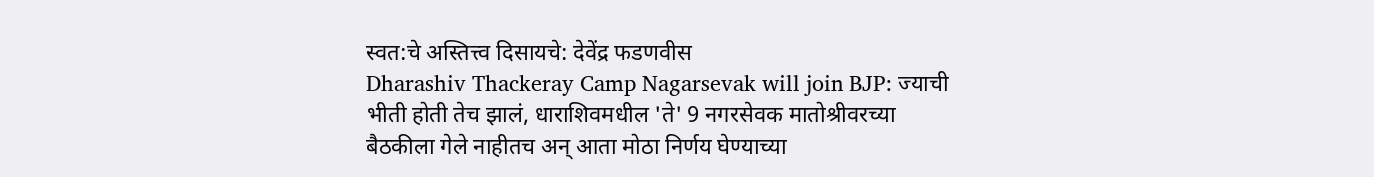स्वत:चे अस्तित्त्व दिसायचे: देवेंद्र फडणवीस
Dharashiv Thackeray Camp Nagarsevak will join BJP: ज्याची भीती होती तेच झालं, धाराशिवमधील 'ते' 9 नगरसेवक मातोश्रीवरच्या बैठकीला गेले नाहीतच अन् आता मोठा निर्णय घेण्याच्या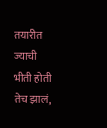तयारीत
ज्याची भीती होती तेच झालं,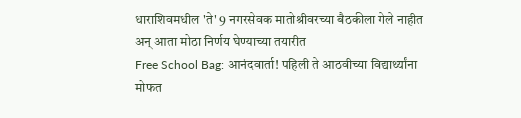धाराशिवमधील 'ते' 9 नगरसेवक मातोश्रीवरच्या बैठकीला गेले नाहीत अन् आता मोठा निर्णय घेण्याच्या तयारीत
Free School Bag: आनंदवार्ता! पहिली ते आठवीच्या विद्यार्थ्यांना मोफत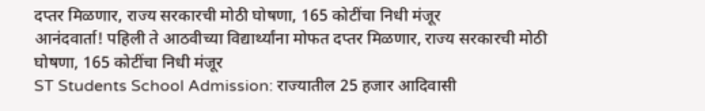दप्तर मिळणार, राज्य सरकारची मोठी घोषणा, 165 कोटींचा निधी मंजूर
आनंदवार्ता! पहिली ते आठवीच्या विद्यार्थ्यांना मोफत दप्तर मिळणार, राज्य सरकारची मोठी घोषणा, 165 कोटींचा निधी मंजूर
ST Students School Admission: राज्यातील 25 हजार आदिवासी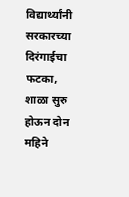विद्यार्थ्यांनी सरकारच्या दिरंगाईचा फटका, शाळा सुरु होऊन दोन महिने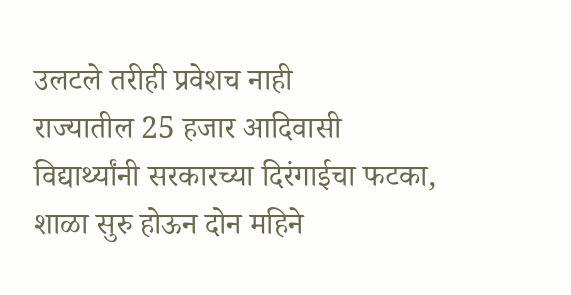उलटले तरीही प्रवेशच नाही
राज्यातील 25 हजार आदिवासी विद्यार्थ्यांनी सरकारच्या दिरंगाईचा फटका, शाळा सुरु होऊन दोन महिने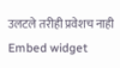उलटले तरीही प्रवेशच नाही
Embed widget